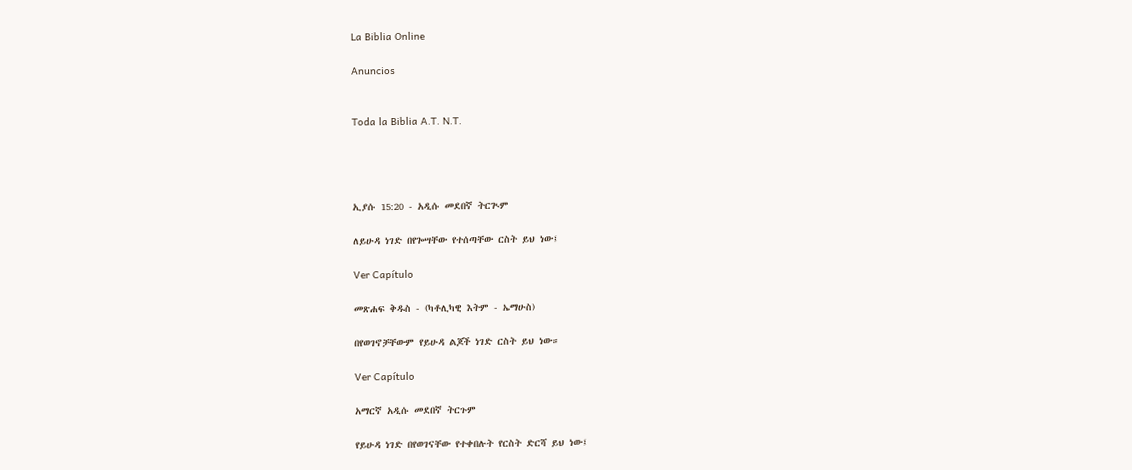La Biblia Online

Anuncios


Toda la Biblia A.T. N.T.




ኢያሱ 15:20 - አዲሱ መደበኛ ትርጒም

ለይሁዳ ነገድ በየጐሣቸው የተሰጣቸው ርስት ይህ ነው፤

Ver Capítulo

መጽሐፍ ቅዱስ - (ካቶሊካዊ እትም - ኤማሁስ)

በየወገኖቻቸውም የይሁዳ ልጆች ነገድ ርስት ይህ ነው።

Ver Capítulo

አማርኛ አዲሱ መደበኛ ትርጉም

የይሁዳ ነገድ በየወገናቸው የተቀበሉት የርስት ድርሻ ይህ ነው፤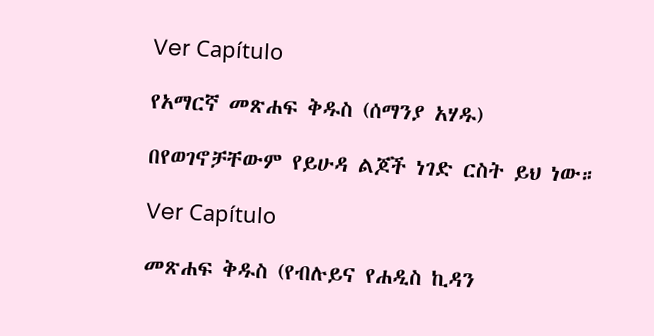Ver Capítulo

የአማርኛ መጽሐፍ ቅዱስ (ሰማንያ አሃዱ)

በየወገኖቻቸውም የይሁዳ ልጆች ነገድ ርስት ይህ ነው።

Ver Capítulo

መጽሐፍ ቅዱስ (የብሉይና የሐዲስ ኪዳን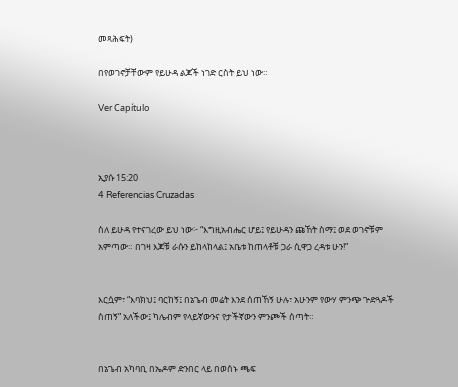መጻሕፍት)

በየወገኖቻቸውም የይሁዳ ልጆች ነገድ ርስት ይህ ነው።

Ver Capítulo



ኢያሱ 15:20
4 Referencias Cruzadas

ስለ ይሁዳ የተናገረው ይህ ነው፦ “እግዚአብሔር ሆይ፤ የይሁዳን ጩኸት ስማ፤ ወደ ወገኖቹም አምጣው። በገዛ እጆቹ ራሱን ይከላከላል፤ አቤቱ ከጠላቶቹ ጋራ ሲዋጋ ረዳቱ ሁን!”


እርሷም፣ “እባክህ፤ ባርከኝ፤ በኔጌብ መሬት እንደ ሰጠኸኝ ሁሉ፣ አሁንም የውሃ ምንጭ ጕድጓዶች ስጠኝ” አለችው፤ ካሌብም የላይኛውንና የታችኛውን ምንጮች ሰጣት።


በኔጌብ አካባቢ በኤዶም ድንበር ላይ በወሰኑ ጫፍ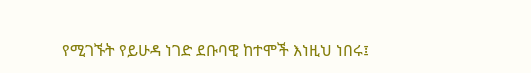የሚገኙት የይሁዳ ነገድ ደቡባዊ ከተሞች እነዚህ ነበሩ፤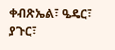ቀብጽኤል፣ ዔዴር፣ ያጉር፣